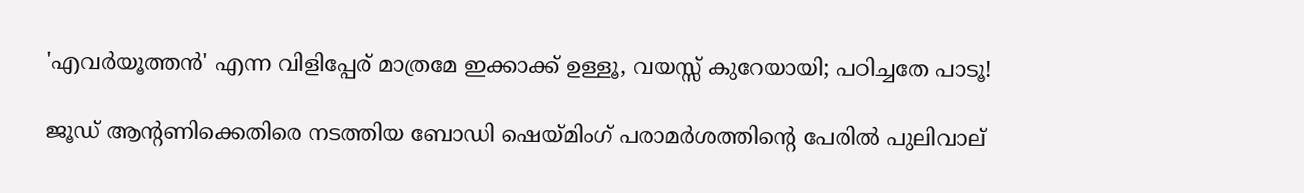'എവര്‍യൂത്തന്‍' എന്ന വിളിപ്പേര് മാത്രമേ ഇക്കാക്ക് ഉള്ളൂ, വയസ്സ് കുറേയായി; പഠിച്ചതേ പാടൂ!

ജൂഡ് ആന്റണിക്കെതിരെ നടത്തിയ ബോഡി ഷെയ്മിംഗ് പരാമര്‍ശത്തിന്റെ പേരില്‍ പുലിവാല്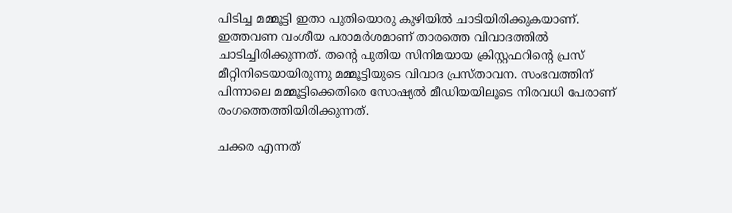പിടിച്ച മമ്മൂട്ടി ഇതാ പുതിയൊരു കുഴിയില്‍ ചാടിയിരിക്കുകയാണ്. ഇത്തവണ വംശീയ പരാമര്‍ശമാണ് താരത്തെ വിവാദത്തില്‍ ചാടിച്ചിരിക്കുന്നത്. തന്റെ പുതിയ സിനിമയായ ക്രിസ്റ്റഫറിന്റെ പ്രസ് മീറ്റിനിടെയായിരുന്നു മമ്മൂട്ടിയുടെ വിവാദ പ്രസ്താവന. സംഭവത്തിന് പിന്നാലെ മമ്മൂട്ടിക്കെതിരെ സോഷ്യല്‍ മീഡിയയിലൂടെ നിരവധി പേരാണ് രംഗത്തെത്തിയിരിക്കുന്നത്.

ചക്കര എന്നത്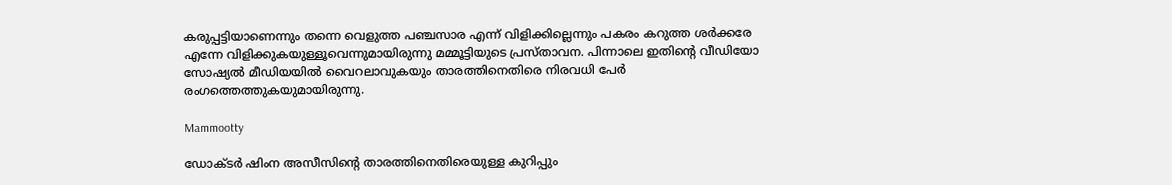കരുപ്പട്ടിയാണെന്നും തന്നെ വെളുത്ത പഞ്ചസാര എന്ന് വിളിക്കില്ലെന്നും പകരം കറുത്ത ശര്‍ക്കരേ എന്നേ വിളിക്കുകയുള്ളൂവെന്നുമായിരുന്നു മമ്മൂട്ടിയുടെ പ്രസ്താവന. പിന്നാലെ ഇതിന്റെ വീഡിയോ സോഷ്യല്‍ മീഡിയയില്‍ വൈറലാവുകയും താരത്തിനെതിരെ നിരവധി പേര്‍ രംഗത്തെത്തുകയുമായിരുന്നു.

Mammootty

ഡോക്ടര്‍ ഷിംന അസീസിന്റെ താരത്തിനെതിരെയുള്ള കുറിപ്പും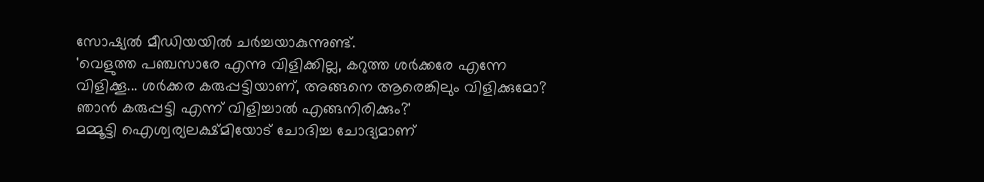സോഷ്യല്‍ മീഡിയയില്‍ ചര്‍ച്ചയാകുന്നുണ്ട്.
'വെളുത്ത പഞ്ചസാരേ എന്നു വിളിക്കില്ല, കറുത്ത ശര്‍ക്കരേ എന്നേ വിളിക്കൂ... ശര്‍ക്കര കരുപ്പട്ടിയാണ്, അങ്ങനെ ആരെങ്കിലും വിളിക്കുമോ? ഞാന്‍ കരുപ്പട്ടി എന്ന് വിളിച്ചാല്‍ എങ്ങനിരിക്കും?'
മമ്മൂട്ടി ഐശ്വര്യലക്ഷ്മിയോട് ചോദിച്ച ചോദ്യമാണ്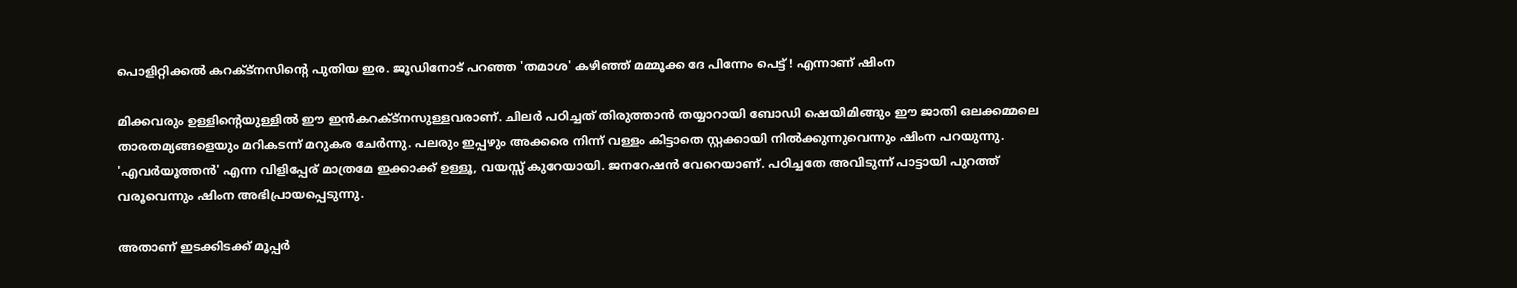പൊളിറ്റിക്കല്‍ കറക്ട്നസിന്റെ പുതിയ ഇര. ജൂഡിനോട് പറഞ്ഞ 'തമാശ' കഴിഞ്ഞ് മമ്മൂക്ക ദേ പിന്നേം പെട്ട് ! എന്നാണ് ഷിംന

മിക്കവരും ഉള്ളിന്റെയുള്ളില്‍ ഈ ഇന്‍കറക്ട്നസുള്ളവരാണ്. ചിലര്‍ പഠിച്ചത് തിരുത്താന്‍ തയ്യാറായി ബോഡി ഷെയിമിങ്ങും ഈ ജാതി ഒലക്കമ്മലെ താരതമ്യങ്ങളെയും മറികടന്ന് മറുകര ചേര്‍ന്നു. പലരും ഇപ്പഴും അക്കരെ നിന്ന് വള്ളം കിട്ടാതെ സ്റ്റക്കായി നില്‍ക്കുന്നുവെന്നും ഷിംന പറയുന്നു. 'എവര്‍യൂത്തന്‍' എന്ന വിളിപ്പേര് മാത്രമേ ഇക്കാക്ക് ഉള്ളൂ, വയസ്സ് കുറേയായി. ജനറേഷന്‍ വേറെയാണ്. പഠിച്ചതേ അവിടുന്ന് പാട്ടായി പുറത്ത് വരൂവെന്നും ഷിംന അഭിപ്രായപ്പെടുന്നു.

അതാണ് ഇടക്കിടക്ക് മൂപ്പര്‍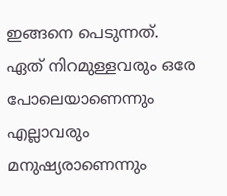ഇങ്ങനെ പെടുന്നത്.
ഏത് നിറമുള്ളവരും ഒരേ പോലെയാണെന്നും എല്ലാവരും മനുഷ്യരാണെന്നും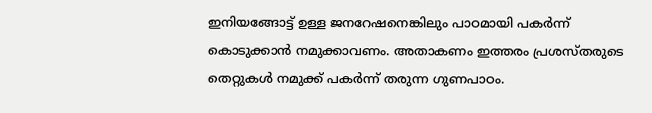ഇനിയങ്ങോട്ട് ഉള്ള ജനറേഷനെങ്കിലും പാഠമായി പകര്‍ന്ന് കൊടുക്കാന്‍ നമുക്കാവണം. അതാകണം ഇത്തരം പ്രശസ്തരുടെ തെറ്റുകള്‍ നമുക്ക് പകര്‍ന്ന് തരുന്ന ഗുണപാഠം.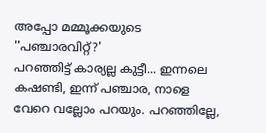അപ്പോ മമ്മൂക്കയുടെ ''പഞ്ചാരവിറ്റ്?'
പറഞ്ഞിട്ട് കാര്യല്ല കുട്ടീ... ഇന്നലെ കഷണ്ടി, ഇന്ന് പഞ്ചാര, നാളെ വേറെ വല്ലോം പറയും. പറഞ്ഞില്ലേ,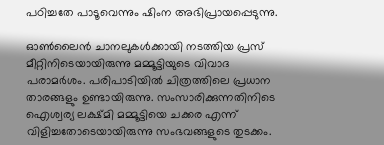പഠിച്ചതേ പാടൂവെന്നും ഷിംന അഭിപ്രായപ്പെടുന്നു.

ഓണ്‍ലൈന്‍ ചാനലുകള്‍ക്കായി നടത്തിയ പ്രസ് മീറ്റിനിടെയായിരുന്നു മമ്മൂട്ടിയുടെ വിവാദ പരാമര്‍ശം. പരിപാടിയില്‍ ചിത്രത്തിലെ പ്രധാന താരങ്ങളും ഉണ്ടായിരുന്നു. സംസാരിക്കുന്നതിനിടെ ഐശ്വര്യ ലക്ഷ്മി മമ്മൂട്ടിയെ ചക്കര എന്ന് വിളിച്ചതോടെയായിരുന്നു സംഭവങ്ങളുടെ തുടക്കം.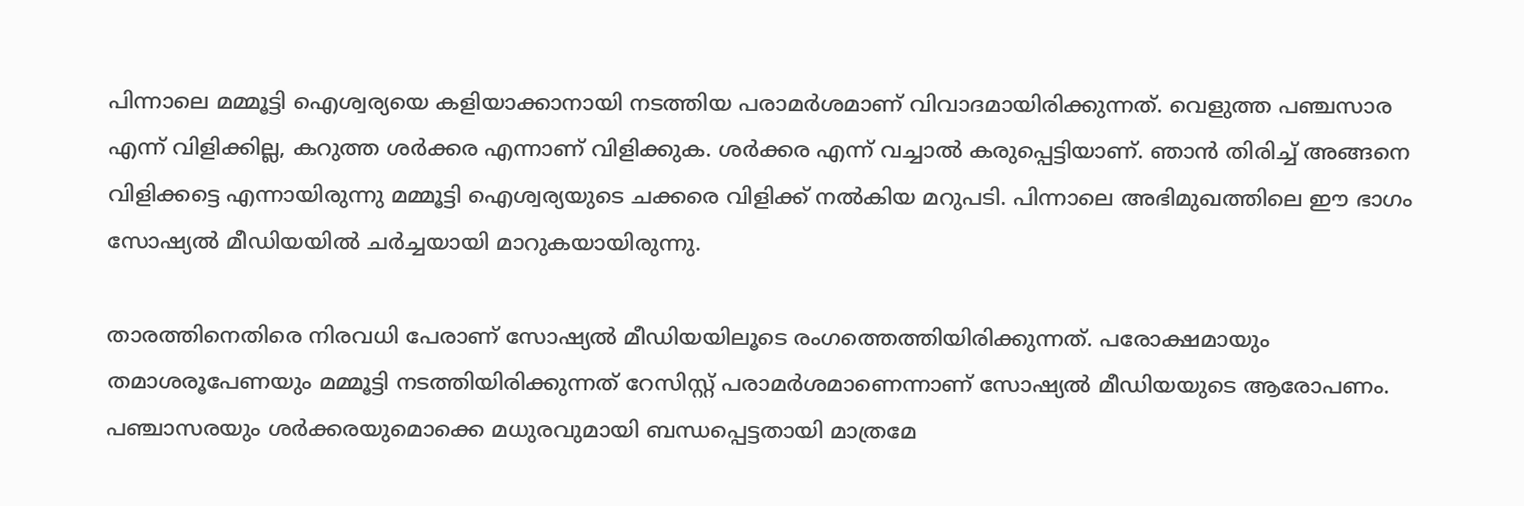പിന്നാലെ മമ്മൂട്ടി ഐശ്വര്യയെ കളിയാക്കാനായി നടത്തിയ പരാമര്‍ശമാണ് വിവാദമായിരിക്കുന്നത്. വെളുത്ത പഞ്ചസാര എന്ന് വിളിക്കില്ല, കറുത്ത ശര്‍ക്കര എന്നാണ് വിളിക്കുക. ശര്‍ക്കര എന്ന് വച്ചാല്‍ കരുപ്പെട്ടിയാണ്. ഞാന്‍ തിരിച്ച് അങ്ങനെ വിളിക്കട്ടെ എന്നായിരുന്നു മമ്മൂട്ടി ഐശ്വര്യയുടെ ചക്കരെ വിളിക്ക് നല്‍കിയ മറുപടി. പിന്നാലെ അഭിമുഖത്തിലെ ഈ ഭാഗം സോഷ്യല്‍ മീഡിയയില്‍ ചര്‍ച്ചയായി മാറുകയായിരുന്നു.

താരത്തിനെതിരെ നിരവധി പേരാണ് സോഷ്യല്‍ മീഡിയയിലൂടെ രംഗത്തെത്തിയിരിക്കുന്നത്. പരോക്ഷമായും തമാശരൂപേണയും മമ്മൂട്ടി നടത്തിയിരിക്കുന്നത് റേസിസ്റ്റ് പരാമര്‍ശമാണെന്നാണ് സോഷ്യല്‍ മീഡിയയുടെ ആരോപണം. പഞ്ചാസരയും ശര്‍ക്കരയുമൊക്കെ മധുരവുമായി ബന്ധപ്പെട്ടതായി മാത്രമേ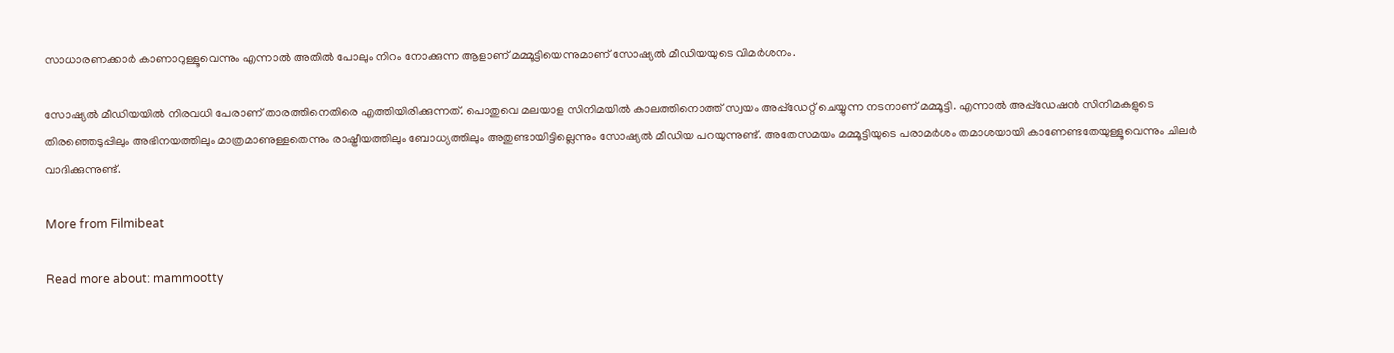സാധാരണക്കാര്‍ കാണാറുള്ളൂവെന്നും എന്നാല്‍ അതില്‍ പോലും നിറം നോക്കുന്ന ആളാണ് മമ്മൂട്ടിയെന്നുമാണ് സോഷ്യല്‍ മീഡിയയുടെ വിമര്‍ശനം.

സോഷ്യല്‍ മീഡിയയില്‍ നിരവധി പേരാണ് താരത്തിനെതിരെ എത്തിയിരിക്കുന്നത്. പൊതുവെ മലയാള സിനിമയില്‍ കാലത്തിനൊത്ത് സ്വയം അപ്പ്ഡേറ്റ് ചെയ്യുന്ന നടനാണ് മമ്മൂട്ടി. എന്നാല്‍ അപ്പ്ഡേഷന്‍ സിനിമകളുടെ തിരഞ്ഞെടുപ്പിലും അഭിനയത്തിലും മാത്രമാണുള്ളതെന്നും രാഷ്ട്രീയത്തിലും ബോധ്യത്തിലും അതുണ്ടായിട്ടില്ലെന്നും സോഷ്യല്‍ മീഡിയ പറയുന്നുണ്ട്. അതേസമയം മമ്മൂട്ടിയുടെ പരാമര്‍ശം തമാശയായി കാണേണ്ടതേയുള്ളൂവെന്നും ചിലര്‍ വാദിക്കുന്നുണ്ട്.

More from Filmibeat

Read more about: mammootty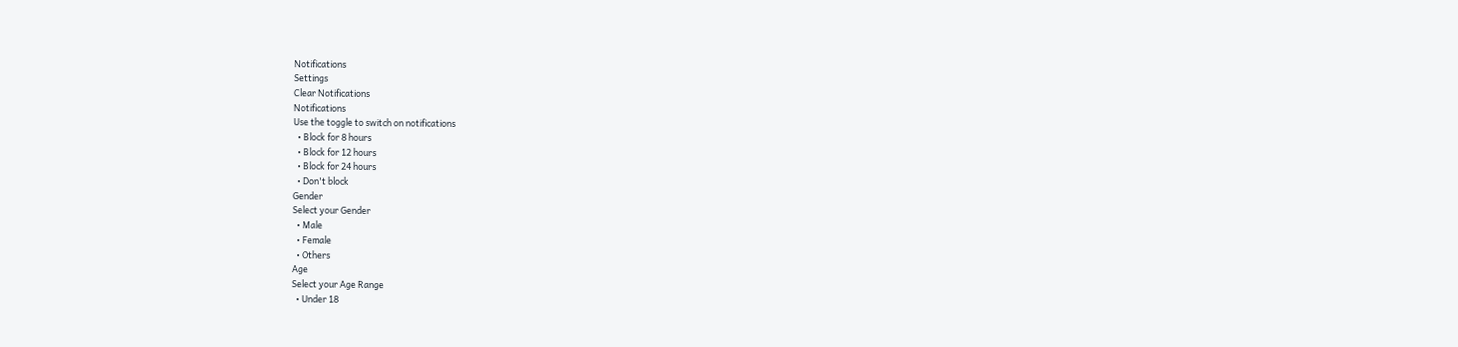Notifications
Settings
Clear Notifications
Notifications
Use the toggle to switch on notifications
  • Block for 8 hours
  • Block for 12 hours
  • Block for 24 hours
  • Don't block
Gender
Select your Gender
  • Male
  • Female
  • Others
Age
Select your Age Range
  • Under 18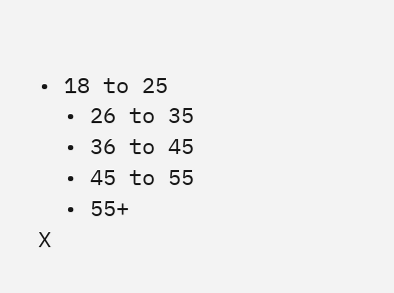• 18 to 25
  • 26 to 35
  • 36 to 45
  • 45 to 55
  • 55+
X